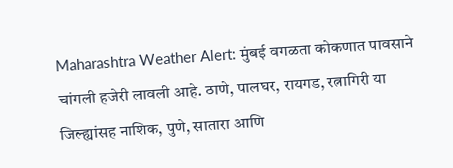Maharashtra Weather Alert: मुंबई वगळता कोकणात पावसाने चांगली हजेरी लावली आहे. ठाणे, पालघर, रायगड, रत्नागिरी या जिल्ह्यांसह नाशिक, पुणे, सातारा आणि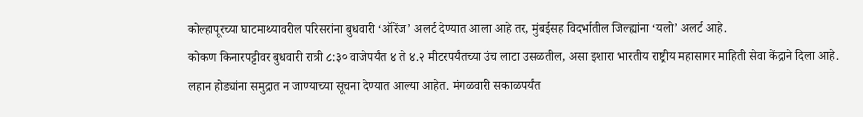कोल्हापूरच्या घाटमाथ्यावरील परिसरांना बुधवारी ‘ऑरेंज’ अलर्ट देण्यात आला आहे तर, मुंबईसह विदर्भातील जिल्ह्यांना ‘यलो’ अलर्ट आहे.
कोकण किनारपट्टीवर बुधवारी रात्री ८:३० वाजेपर्यंत ४ ते ४.२ मीटरपर्यंतच्या उंच लाटा उसळतील, असा इशारा भारतीय राष्ट्रीय महासागर माहिती सेवा केंद्राने दिला आहे. लहान होड्यांना समुद्रात न जाण्याच्या सूचना देण्यात आल्या आहेत. मंगळवारी सकाळपर्यंत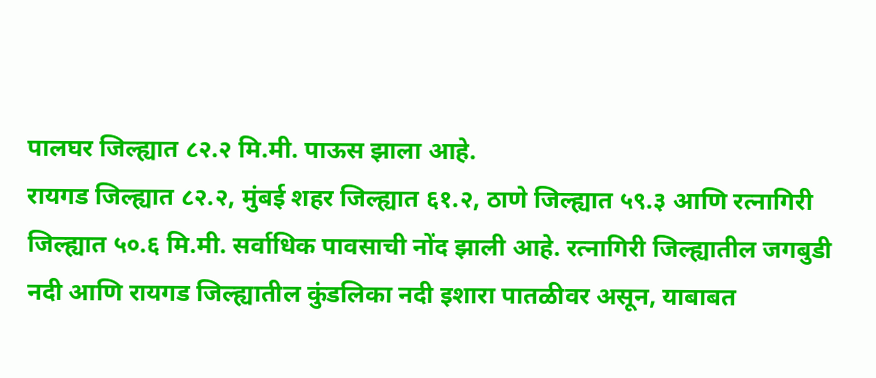पालघर जिल्ह्यात ८२.२ मि.मी. पाऊस झाला आहे.
रायगड जिल्ह्यात ८२.२, मुंबई शहर जिल्ह्यात ६१.२, ठाणे जिल्ह्यात ५९.३ आणि रत्नागिरी जिल्ह्यात ५०.६ मि.मी. सर्वाधिक पावसाची नोंद झाली आहे. रत्नागिरी जिल्ह्यातील जगबुडी नदी आणि रायगड जिल्ह्यातील कुंडलिका नदी इशारा पातळीवर असून, याबाबत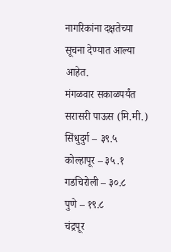नागरिकांना दक्षतेच्या सूचना देण्यात आल्या आहेत.
मंगळवार सकाळपर्यंत सरासरी पाऊस (मि.मी.)
सिंधुदुर्ग – ३९.५
कोल्हापूर – ३५.१
गडचिरोली – ३०.८
पुणे – १९.८
चंद्रपूर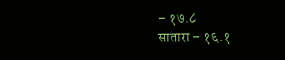– १७.८
सातारा – १६.१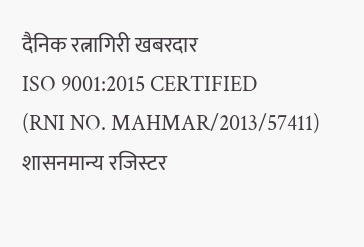दैनिक रत्नागिरी खबरदार
ISO 9001:2015 CERTIFIED
(RNI NO. MAHMAR/2013/57411)
शासनमान्य रजिस्टर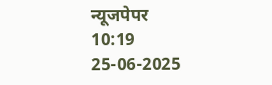न्यूजपेपर
10:19 25-06-2025